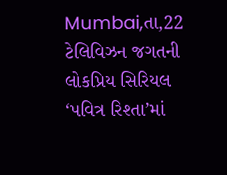Mumbai,તા,22
ટેલિવિઝન જગતની લોકપ્રિય સિરિયલ ‘પવિત્ર રિશ્તા’માં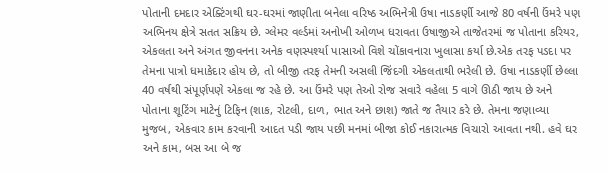પોતાની દમદાર એક્ટિંગથી ઘર-ઘરમાં જાણીતા બનેલા વરિષ્ઠ અભિનેત્રી ઉષા નાડકર્ણી આજે 80 વર્ષની ઉંમરે પણ અભિનય ક્ષેત્રે સતત સક્રિય છે. ગ્લેમર વર્લ્ડમાં અનોખી ઓળખ ધરાવતા ઉષાજીએ તાજેતરમાં જ પોતાના કરિયર, એકલતા અને અંગત જીવનના અનેક વણસ્પર્શ્યા પાસાઓ વિશે ચોંકાવનારા ખુલાસા કર્યા છે.એક તરફ પડદા પર તેમના પાત્રો ધમાકેદાર હોય છે, તો બીજી તરફ તેમની અસલી જિંદગી એકલતાથી ભરેલી છે. ઉષા નાડકર્ણી છેલ્લા 40 વર્ષથી સંપૂર્ણપણે એકલા જ રહે છે. આ ઉંમરે પણ તેઓ રોજ સવારે વહેલા 5 વાગે ઊઠી જાય છે અને પોતાના શૂટિંગ માટેનું ટિફિન (શાક, રોટલી, દાળ, ભાત અને છાશ) જાતે જ તૈયાર કરે છે. તેમના જણાવ્યા મુજબ, એકવાર કામ કરવાની આદત પડી જાય પછી મનમાં બીજા કોઈ નકારાત્મક વિચારો આવતા નથી. હવે ઘર અને કામ, બસ આ બે જ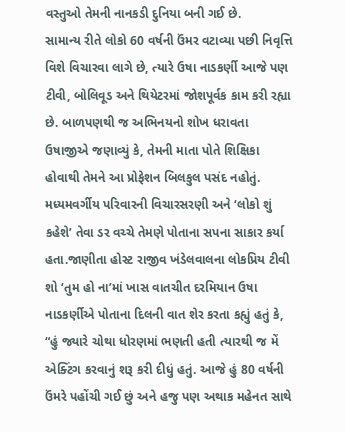વસ્તુઓ તેમની નાનકડી દુનિયા બની ગઈ છે.
સામાન્ય રીતે લોકો 60 વર્ષની ઉંમર વટાવ્યા પછી નિવૃત્તિ વિશે વિચારવા લાગે છે, ત્યારે ઉષા નાડકર્ણી આજે પણ ટીવી, બોલિવૂડ અને થિયેટરમાં જોશપૂર્વક કામ કરી રહ્યા છે. બાળપણથી જ અભિનયનો શોખ ધરાવતા ઉષાજીએ જણાવ્યું કે, તેમની માતા પોતે શિક્ષિકા હોવાથી તેમને આ પ્રોફેશન બિલકુલ પસંદ નહોતું. મધ્યમવર્ગીય પરિવારની વિચારસરણી અને ‘લોકો શું કહેશે’ તેવા ડર વચ્ચે તેમણે પોતાના સપના સાકાર કર્યા હતા.જાણીતા હોસ્ટ રાજીવ ખંડેલવાલના લોકપ્રિય ટીવી શો ‘તુમ હો ના’માં ખાસ વાતચીત દરમિયાન ઉષા નાડકર્ણીએ પોતાના દિલની વાત શેર કરતા કહ્યું હતું કે, “હું જ્યારે ચોથા ધોરણમાં ભણતી હતી ત્યારથી જ મેં એક્ટિંગ કરવાનું શરૂ કરી દીધું હતું. આજે હું 80 વર્ષની ઉંમરે પહોંચી ગઈ છું અને હજુ પણ અથાક મહેનત સાથે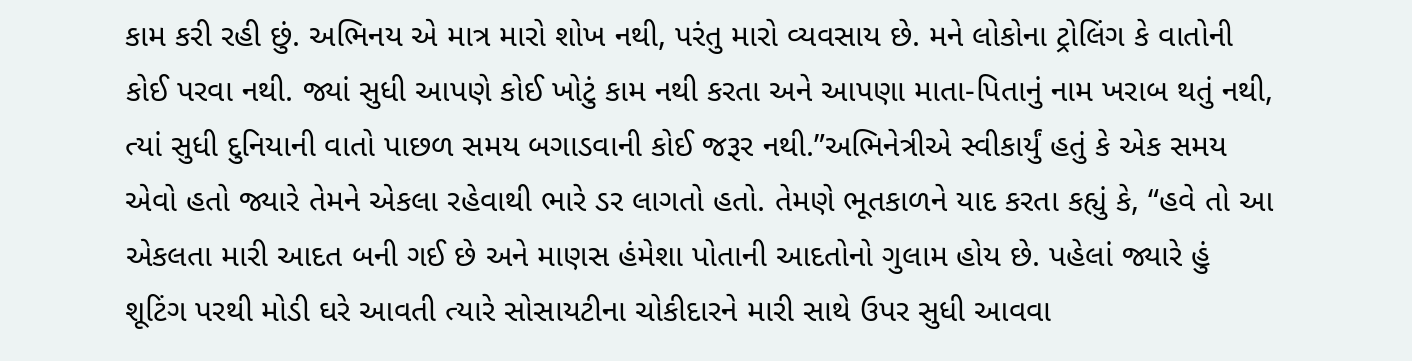કામ કરી રહી છું. અભિનય એ માત્ર મારો શોખ નથી, પરંતુ મારો વ્યવસાય છે. મને લોકોના ટ્રોલિંગ કે વાતોની કોઈ પરવા નથી. જ્યાં સુધી આપણે કોઈ ખોટું કામ નથી કરતા અને આપણા માતા-પિતાનું નામ ખરાબ થતું નથી, ત્યાં સુધી દુનિયાની વાતો પાછળ સમય બગાડવાની કોઈ જરૂર નથી.”અભિનેત્રીએ સ્વીકાર્યું હતું કે એક સમય એવો હતો જ્યારે તેમને એકલા રહેવાથી ભારે ડર લાગતો હતો. તેમણે ભૂતકાળને યાદ કરતા કહ્યું કે, “હવે તો આ એકલતા મારી આદત બની ગઈ છે અને માણસ હંમેશા પોતાની આદતોનો ગુલામ હોય છે. પહેલાં જ્યારે હું શૂટિંગ પરથી મોડી ઘરે આવતી ત્યારે સોસાયટીના ચોકીદારને મારી સાથે ઉપર સુધી આવવા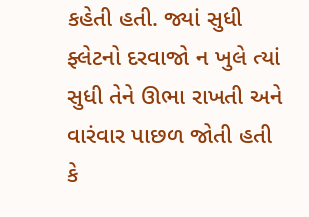કહેતી હતી. જ્યાં સુધી ફ્લેટનો દરવાજો ન ખુલે ત્યાં સુધી તેને ઊભા રાખતી અને વારંવાર પાછળ જોતી હતી કે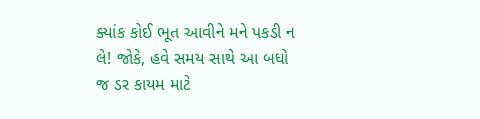ક્યાંક કોઈ ભૂત આવીને મને પકડી ન લે! જોકે, હવે સમય સાથે આ બધો જ ડર કાયમ માટે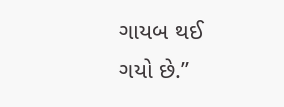ગાયબ થઈ ગયો છે.”